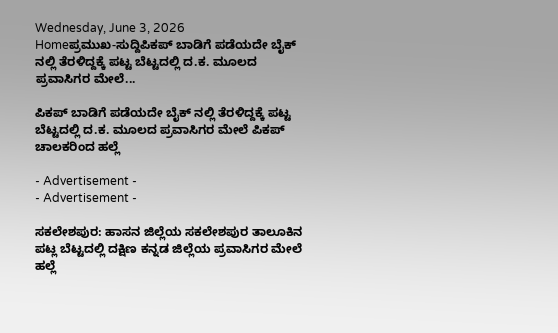Wednesday, June 3, 2026
Homeಪ್ರಮುಖ-ಸುದ್ದಿಪಿಕಪ್ ಬಾಡಿಗೆ ಪಡೆಯದೇ ಬೈಕ್ ನಲ್ಲಿ ತೆರಳಿದ್ದಕ್ಕೆ ಪಟ್ಟ ಬೆಟ್ಟದಲ್ಲಿ ದ.ಕ. ಮೂಲದ ಪ್ರವಾಸಿಗರ ಮೇಲೆ...

ಪಿಕಪ್ ಬಾಡಿಗೆ ಪಡೆಯದೇ ಬೈಕ್ ನಲ್ಲಿ ತೆರಳಿದ್ದಕ್ಕೆ ಪಟ್ಟ ಬೆಟ್ಟದಲ್ಲಿ ದ.ಕ. ಮೂಲದ ಪ್ರವಾಸಿಗರ ಮೇಲೆ ಪಿಕಪ್ ಚಾಲಕರಿಂದ ಹಲ್ಲೆ

- Advertisement -
- Advertisement -

ಸಕಲೇಶಪುರ: ಹಾಸನ ಜಿಲ್ಲೆಯ ಸಕಲೇಶಪುರ ತಾಲೂಕಿನ ಪಟ್ಲ ಬೆಟ್ಟದಲ್ಲಿ ದಕ್ಷಿಣ ಕ‌ನ್ನಡ ಜಿಲ್ಲೆಯ ಪ್ರವಾಸಿಗರ ಮೇಲೆ ಹಲ್ಲೆ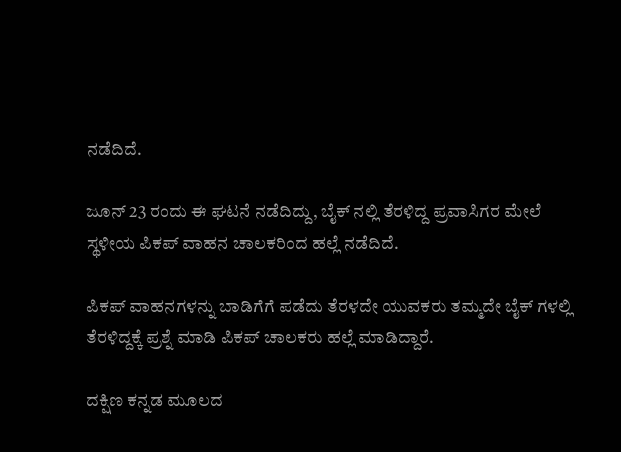ನಡೆದಿದೆ.

ಜೂನ್ 23 ರಂದು ಈ ಘಟನೆ ನಡೆದಿದ್ದು, ಬೈಕ್ ನಲ್ಲಿ ತೆರಳಿದ್ದ ಪ್ರವಾಸಿಗರ ಮೇಲೆ ಸ್ಥಳೀಯ ಪಿಕಪ್ ವಾಹನ ಚಾಲಕರಿಂದ ಹಲ್ಲೆ ನಡೆದಿದೆ.

ಪಿಕಪ್ ವಾಹನಗಳನ್ನು ಬಾಡಿಗೆಗೆ ಪಡೆದು ತೆರಳದೇ ಯುವಕರು ತಮ್ಮದೇ ಬೈಕ್ ಗಳಲ್ಲಿ ತೆರಳಿದ್ದಕ್ಕೆ ಪ್ರಶ್ನೆ ಮಾಡಿ ಪಿಕಪ್ ಚಾಲಕರು ಹಲ್ಲೆ ಮಾಡಿದ್ದಾರೆ.

ದಕ್ಷಿಣ ಕನ್ನಡ ಮೂಲದ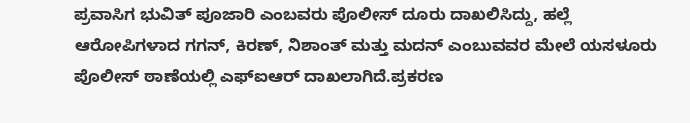ಪ್ರವಾಸಿಗ ಭುವಿತ್ ಪೂಜಾರಿ ಎಂಬವರು ಪೊಲೀಸ್ ದೂರು ದಾಖಲಿಸಿದ್ದು, ಹಲ್ಲೆ ಆರೋಪಿಗಳಾದ ಗಗನ್, ಕಿರಣ್, ನಿಶಾಂತ್ ಮತ್ತು ಮದನ್ ಎಂಬುವವರ ಮೇಲೆ ಯಸಳೂರು ಪೊಲೀಸ್ ಠಾಣೆಯಲ್ಲಿ ಎಫ್ಐಆರ್ ದಾಖಲಾಗಿದೆ.ಪ್ರಕರಣ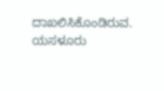ದಾಖಲಿಸಿಕೊಂಡಿರುವ. ಯಸಳೂರು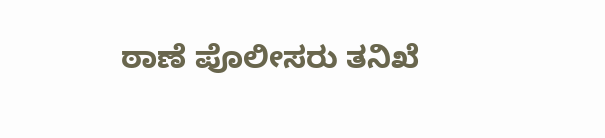ಠಾಣೆ ಪೊಲೀಸರು ತನಿಖೆ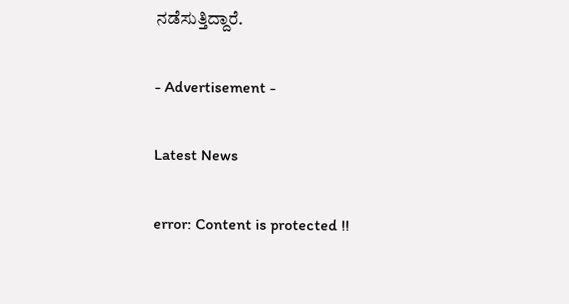ನಡೆಸುತ್ತಿದ್ದಾರೆ.

- Advertisement -

Latest News

error: Content is protected !!